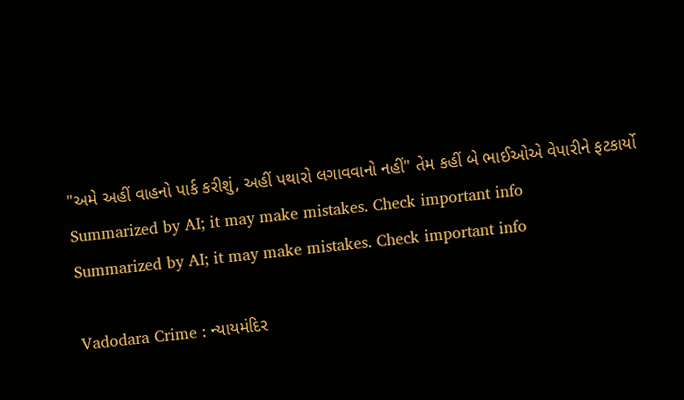"અમે અહીં વાહનો પાર્ક કરીશું, અહીં પથારો લગાવવાનો નહીં" તેમ કહીં બે ભાઈઓએ વેપારીને ફટકાર્યો
Summarized by AI; it may make mistakes. Check important info
Summarized by AI; it may make mistakes. Check important info

Vadodara Crime : ન્યાયમંદિર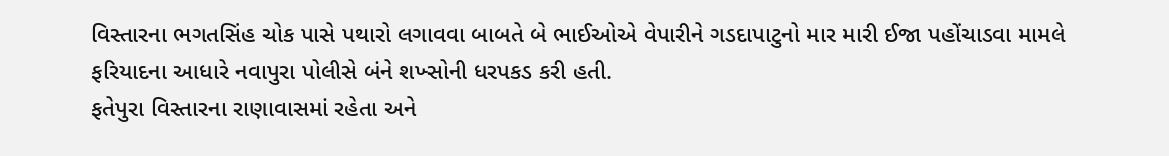વિસ્તારના ભગતસિંહ ચોક પાસે પથારો લગાવવા બાબતે બે ભાઈઓએ વેપારીને ગડદાપાટુનો માર મારી ઈજા પહોંચાડવા મામલે ફરિયાદના આધારે નવાપુરા પોલીસે બંને શખ્સોની ધરપકડ કરી હતી.
ફતેપુરા વિસ્તારના રાણાવાસમાં રહેતા અને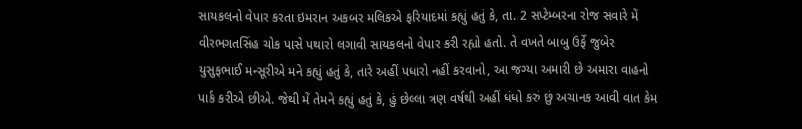સાયકલનો વેપાર કરતા ઇમરાન અકબર મલિકએ ફરિયાદમાં કહ્યું હતું કે, તા. 2 સપ્ટેમ્બરના રોજ સવારે મેં વીરભગતસિંહ ચોક પાસે પથારો લગાવી સાયકલનો વેપાર કરી રહ્યો હતો. તે વખતે બાબુ ઉર્ફે જુબેર યુસુફભાઈ મન્સૂરીએ મને કહ્યું હતું કે, તારે અહીં પધારો નહીં કરવાનો, આ જગ્યા અમારી છે અમારા વાહનો પાર્ક કરીએ છીએ. જેથી મેં તેમને કહ્યું હતું કે, હું છેલ્લા ત્રણ વર્ષથી અહીં ધંધો કરું છું અચાનક આવી વાત કેમ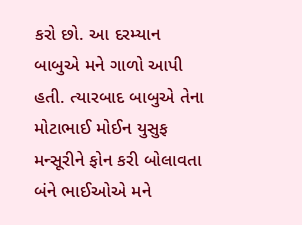કરો છો. આ દરમ્યાન બાબુએ મને ગાળો આપી હતી. ત્યારબાદ બાબુએ તેના મોટાભાઈ મોઈન યુસુફ મન્સૂરીને ફોન કરી બોલાવતા બંને ભાઈઓએ મને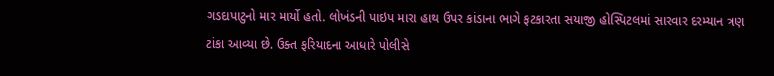ગડદાપાટુનો માર માર્યો હતો. લોખંડની પાઇપ મારા હાથ ઉપર કાંડાના ભાગે ફટકારતા સયાજી હોસ્પિટલમાં સારવાર દરમ્યાન ત્રણ ટાંકા આવ્યા છે. ઉક્ત ફરિયાદના આધારે પોલીસે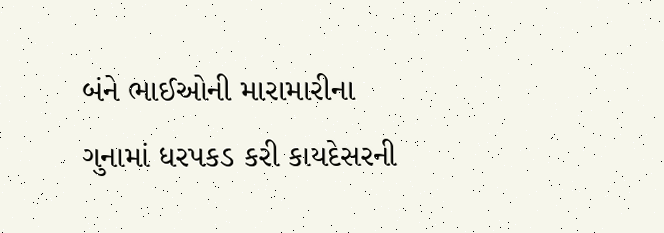બંને ભાઈઓની મારામારીના ગુનામાં ધરપકડ કરી કાયદેસરની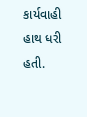કાર્યવાહી હાથ ધરી હતી.